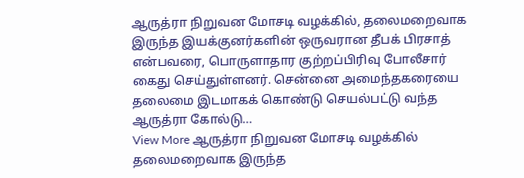ஆருத்ரா நிறுவன மோசடி வழக்கில், தலைமறைவாக இருந்த இயக்குனர்களின் ஒருவரான தீபக் பிரசாத் என்பவரை, பொருளாதார குற்றப்பிரிவு போலீசார் கைது செய்துள்ளனர். சென்னை அமைந்தகரையை தலைமை இடமாகக் கொண்டு செயல்பட்டு வந்த ஆருத்ரா கோல்டு…
View More ஆருத்ரா நிறுவன மோசடி வழக்கில் தலைமறைவாக இருந்த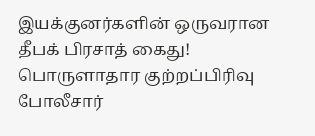இயக்குனர்களின் ஒருவரான தீபக் பிரசாத் கைது! பொருளாதார குற்றப்பிரிவு போலீசார்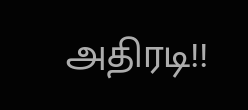அதிரடி!!